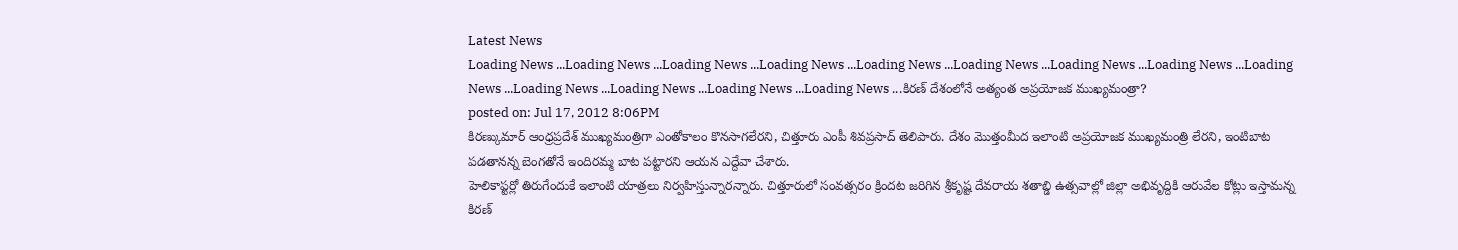Latest News
Loading News ...Loading News ...Loading News ...Loading News ...Loading News ...Loading News ...Loading News ...Loading News ...Loading News ...Loading News ...Loading News ...Loading News ...Loading News ...కిరణ్ దేశంలోనే అత్యంత అప్రయోజక ముఖ్యమంత్రా?
posted on: Jul 17, 2012 8:06PM
కిరణ్కుమార్ ఆంధ్రప్రదేశ్ ముఖ్యమంత్రిగా ఎంతోకాలం కొనసాగలేరని, చిత్తూరు ఎంపీ శివప్రసాద్ తెలిపారు. దేశం మొత్తంమీద ఇలాంటి అప్రయోజక ముఖ్యమంత్రి లేరని, ఇంటిబాట పడతానన్న బెంగతోనే ఇందిరమ్మ బాట పట్టారని ఆయన ఎద్దేవా చేశారు.
హెలికాప్టర్లో తిరుగేందుకే ఇలాంటి యాత్రలు నిర్వహిస్తున్నారన్నారు. చిత్తూరులో సంవత్సరం క్రిందట జరిగిన శ్రీకృష్ట దేవరాయ శతాబ్డి ఉత్సవాల్లో జిల్లా అభివృద్దికి ఆరువేల కోట్లు ఇస్తామన్న కిరణ్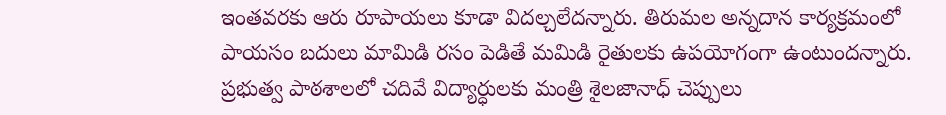ఇంతవరకు ఆరు రూపాయలు కూడా విదల్చలేదన్నారు. తిరుమల అన్నదాన కార్యక్రమంలో పాయసం బదులు మామిడి రసం పెడితే మమిడి రైతులకు ఉపయోగంగా ఉంటుందన్నారు. ప్రభుత్వ పాఠశాలలో చదివే విద్యార్ధులకు మంత్రి శైలజానాధ్ చెప్పులు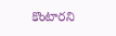కొంటారని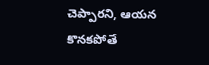చెప్పారని, ఆయన కొనకపోతే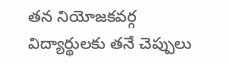తన నియోజకవర్గ విద్యార్థులకు తనే చెప్పులు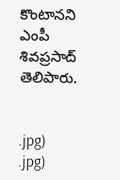కొంటానని ఎంపీ శివప్రసాద్ తెలిపారు.


.jpg)
.jpg)